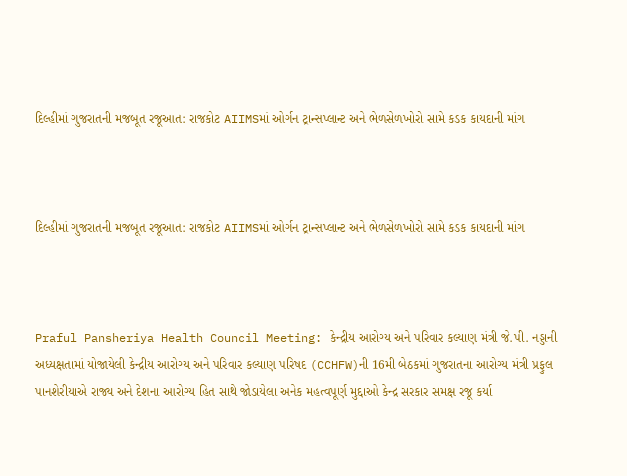દિલ્હીમાં ગુજરાતની મજબૂત રજૂઆત: રાજકોટ AIIMSમાં ઓર્ગન ટ્રાન્સપ્લાન્ટ અને ભેળસેળખોરો સામે કડક કાયદાની માંગ



દિલ્હીમાં ગુજરાતની મજબૂત રજૂઆત: રાજકોટ AIIMSમાં ઓર્ગન ટ્રાન્સપ્લાન્ટ અને ભેળસેળખોરો સામે કડક કાયદાની માંગ



Praful Pansheriya Health Council Meeting: કેન્દ્રીય આરોગ્ય અને પરિવાર કલ્યાણ મંત્રી જે.પી. નડ્ડાની અધ્યક્ષતામાં યોજાયેલી કેન્દ્રીય આરોગ્ય અને પરિવાર કલ્યાણ પરિષદ (CCHFW)ની 16મી બેઠકમાં ગુજરાતના આરોગ્ય મંત્રી પ્રફુલ પાનશેરીયાએ રાજ્ય અને દેશના આરોગ્ય હિત સાથે જોડાયેલા અનેક મહત્વપૂર્ણ મુદ્દાઓ કેન્દ્ર સરકાર સમક્ષ રજૂ કર્યા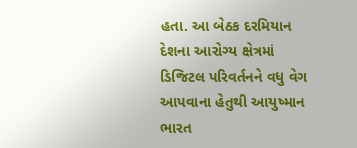હતા. આ બેઠક દરમિયાન દેશના આરોગ્ય ક્ષેત્રમાં ડિજિટલ પરિવર્તનને વધુ વેગ આપવાના હેતુથી આયુષ્માન ભારત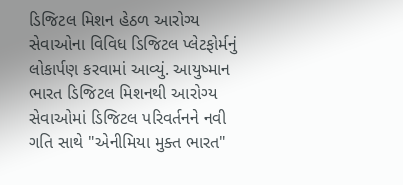ડિજિટલ મિશન હેઠળ આરોગ્ય સેવાઓના વિવિધ ડિજિટલ પ્લેટફોર્મનું લોકાર્પણ કરવામાં આવ્યું. આયુષ્માન ભારત ડિજિટલ મિશનથી આરોગ્ય સેવાઓમાં ડિજિટલ પરિવર્તનને નવી ગતિ સાથે "એનીમિયા મુક્ત ભારત"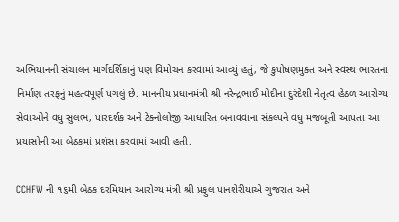અભિયાનની સંચાલન માર્ગદર્શિકાનું પણ વિમોચન કરવામાં આવ્યું હતું, જે કુપોષણમુક્ત અને સ્વસ્થ ભારતના નિર્માણ તરફનું મહત્વપૂર્ણ પગલું છે. માનનીય પ્રધાનમંત્રી શ્રી નરેન્દ્રભાઈ મોદીના દુરંદેશી નેતૃત્વ હેઠળ આરોગ્ય સેવાઓને વધુ સુલભ, પારદર્શક અને ટેક્નોલોજી આધારિત બનાવવાના સંકલ્પને વધુ મજબૂતી આપતા આ પ્રયાસોની આ બેઠકમાં પ્રશંસા કરવામાં આવી હતી.

CCHFW ની ૧૬મી બેઠક દરમિયાન આરોગ્ય મંત્રી શ્રી પ્રફુલ પાનશેરીયાએ ગુજરાત અને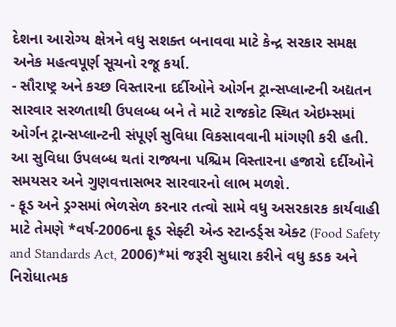દેશના આરોગ્ય ક્ષેત્રને વધુ સશક્ત બનાવવા માટે કેન્દ્ર સરકાર સમક્ષ અનેક મહત્વપૂર્ણ સૂચનો રજૂ કર્યા.
- સૌરાષ્ટ્ર અને કચ્છ વિસ્તારના દર્દીઓને ઓર્ગન ટ્રાન્સપ્લાન્ટની અદ્યતન સારવાર સરળતાથી ઉપલબ્ધ બને તે માટે રાજકોટ સ્થિત એઇમ્સમાં ઓર્ગન ટ્રાન્સપ્લાન્ટની સંપૂર્ણ સુવિધા વિકસાવવાની માંગણી કરી હતી. આ સુવિધા ઉપલબ્ધ થતાં રાજ્યના પશ્ચિમ વિસ્તારના હજારો દર્દીઓને સમયસર અને ગુણવત્તાસભર સારવારનો લાભ મળશે.
- ફૂડ અને ડ્રગ્સમાં ભેળસેળ કરનાર તત્વો સામે વધુ અસરકારક કાર્યવાહી માટે તેમણે *વર્ષ-2006ના ફૂડ સેફ્ટી એન્ડ સ્ટાન્ડર્ડ્સ એક્ટ (Food Safety and Standards Act, 2006)*માં જરૂરી સુધારા કરીને વધુ કડક અને નિરોધાત્મક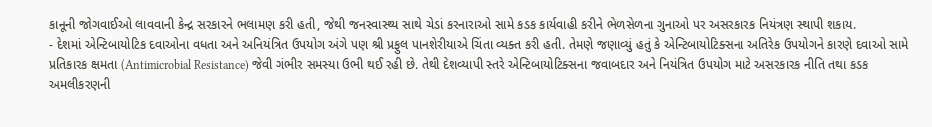કાનૂની જોગવાઈઓ લાવવાની કેન્દ્ર સરકારને ભલામણ કરી હતી, જેથી જનસ્વાસ્થ્ય સાથે ચેડાં કરનારાઓ સામે કડક કાર્યવાહી કરીને ભેળસેળના ગુનાઓ પર અસરકારક નિયંત્રણ સ્થાપી શકાય.
- દેશમાં એન્ટિબાયોટિક દવાઓના વધતા અને અનિયંત્રિત ઉપયોગ અંગે પણ શ્રી પ્રફુલ પાનશેરીયાએ ચિંતા વ્યક્ત કરી હતી. તેમણે જણાવ્યું હતું કે એન્ટિબાયોટિક્સના અતિરેક ઉપયોગને કારણે દવાઓ સામે પ્રતિકારક ક્ષમતા (Antimicrobial Resistance) જેવી ગંભીર સમસ્યા ઉભી થઈ રહી છે. તેથી દેશવ્યાપી સ્તરે એન્ટિબાયોટિક્સના જવાબદાર અને નિયંત્રિત ઉપયોગ માટે અસરકારક નીતિ તથા કડક અમલીકરણની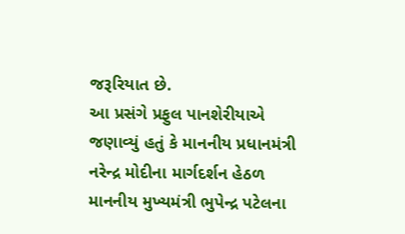જરૂરિયાત છે.
આ પ્રસંગે પ્રફુલ પાનશેરીયાએ જણાવ્યું હતું કે માનનીય પ્રધાનમંત્રી નરેન્દ્ર મોદીના માર્ગદર્શન હેઠળ માનનીય મુખ્યમંત્રી ભુપેન્દ્ર પટેલના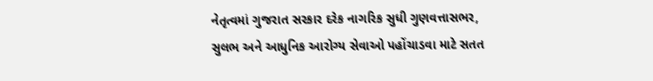નેતૃત્વમાં ગુજરાત સરકાર દરેક નાગરિક સુધી ગુણવત્તાસભર, સુલભ અને આધુનિક આરોગ્ય સેવાઓ પહોંચાડવા માટે સતત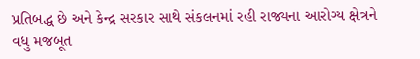પ્રતિબદ્ધ છે અને કેન્દ્ર સરકાર સાથે સંકલનમાં રહી રાજ્યના આરોગ્ય ક્ષેત્રને વધુ મજબૂત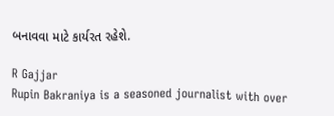બનાવવા માટે કાર્યરત રહેશે.

R Gajjar
Rupin Bakraniya is a seasoned journalist with over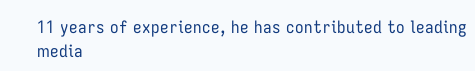11 years of experience, he has contributed to leading media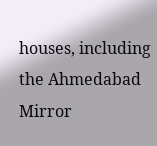houses, including the Ahmedabad Mirror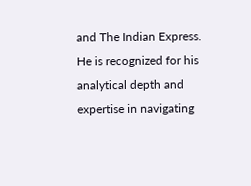and The Indian Express. He is recognized for his analytical depth and expertise in navigating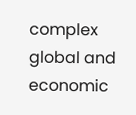complex global and economic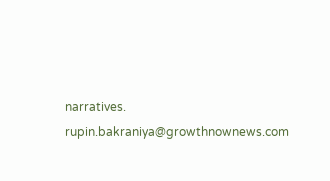narratives. rupin.bakraniya@growthnownews.com